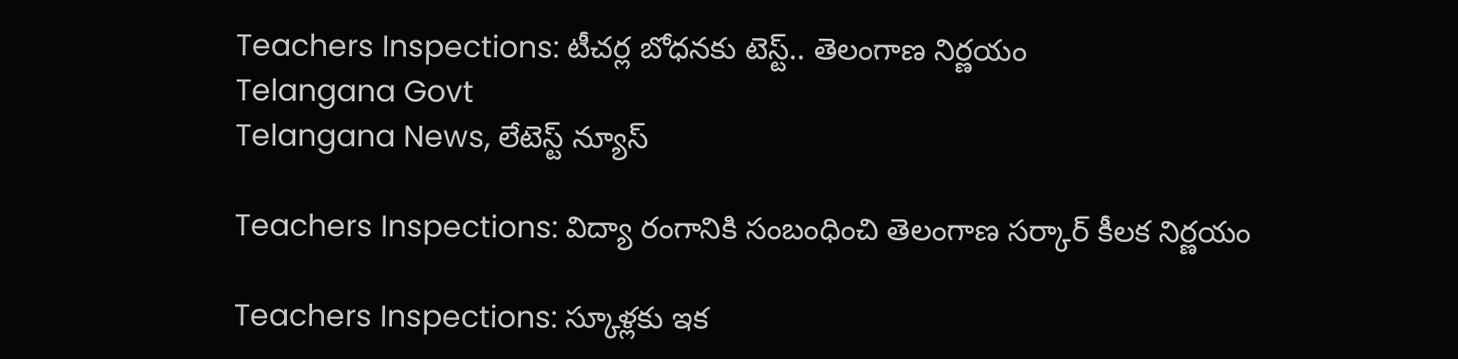Teachers Inspections: టీచర్ల బోధనకు టెస్ట్.. తెలంగాణ నిర్ణయం
Telangana Govt
Telangana News, లేటెస్ట్ న్యూస్

Teachers Inspections: విద్యా రంగానికి సంబంధించి తెలంగాణ సర్కార్ కీలక నిర్ణయం

Teachers Inspections: స్కూళ్లకు ఇక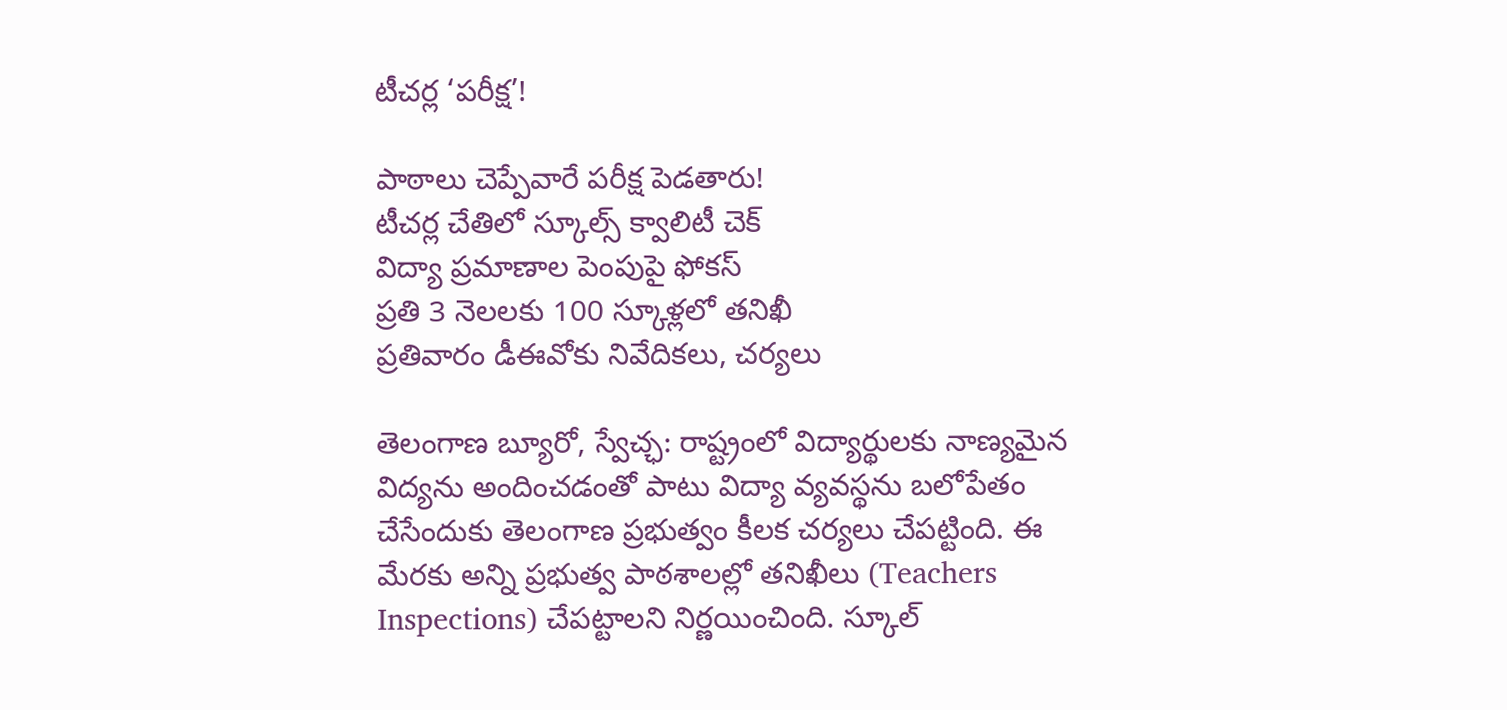టీచర్ల ‘పరీక్ష’!

పాఠాలు చెప్పేవారే పరీక్ష పెడతారు!
టీచర్ల చేతిలో స్కూల్స్ క్వాలిటీ చెక్
విద్యా ప్రమాణాల పెంపుపై ఫోకస్
ప్రతి 3 నెలలకు 100 స్కూళ్లలో తనిఖీ
ప్రతివారం డీఈవోకు నివేదికలు, చర్యలు

తెలంగాణ బ్యూరో, స్వేచ్ఛ: రాష్ట్రంలో విద్యార్థులకు నాణ్యమైన విద్యను అందించడంతో పాటు విద్యా వ్యవస్థను బలోపేతం చేసేందుకు తెలంగాణ ప్రభుత్వం కీలక చర్యలు చేపట్టింది. ఈ మేరకు అన్ని ప్రభుత్వ పాఠశాలల్లో తనిఖీలు (Teachers Inspections) చేపట్టాలని నిర్ణయించింది. స్కూల్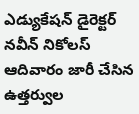ఎడ్యుకేషన్ డైరెక్టర్ నవీన్ నికోలస్ ఆదివారం జారీ చేసిన ఉత్తర్వుల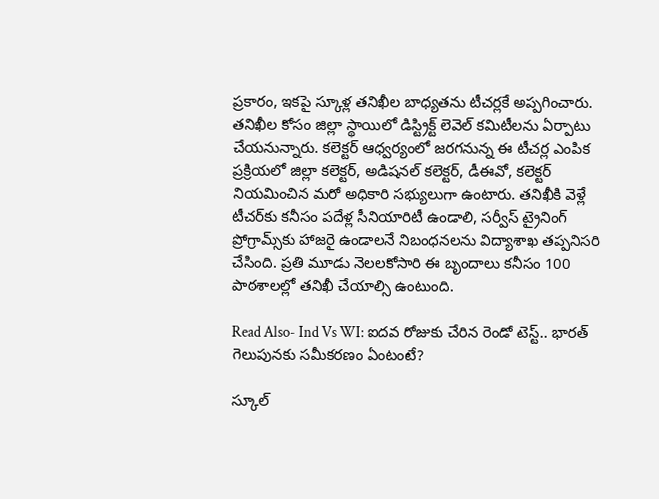ప్రకారం, ఇకపై స్కూళ్ల తనిఖీల బాధ్యతను టీచర్లకే అప్పగించారు. తనిఖీల కోసం జిల్లా స్థాయిలో డిస్ట్రిక్ట్ లెవెల్ కమిటీలను ఏర్పాటు చేయనున్నారు. కలెక్టర్ ఆధ్వర్యంలో జరగనున్న ఈ టీచర్ల ఎంపిక ప్రక్రియలో జిల్లా కలెక్టర్, అడిషనల్ కలెక్టర్, డీఈవో, కలెక్టర్ నియమించిన మరో అధికారి సభ్యులుగా ఉంటారు. తనిఖీకి వెళ్లే టీచర్‌కు కనీసం పదేళ్ల సీనియారిటీ ఉండాలి, సర్వీస్ ట్రైనింగ్ ప్రోగ్రామ్స్‌కు హాజరై ఉండాలనే నిబంధనలను విద్యాశాఖ తప్పనిసరి చేసింది. ప్రతి మూడు నెలలకోసారి ఈ బృందాలు కనీసం 100 పాఠశాలల్లో తనిఖీ చేయాల్సి ఉంటుంది.

Read Also- Ind Vs WI: ఐదవ రోజుకు చేరిన రెండో టెస్ట్.. భారత్ గెలుపునకు సమీకరణం ఏంటంటే?

స్కూల్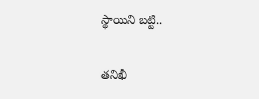స్థాయిని బట్టి..

తనిఖీ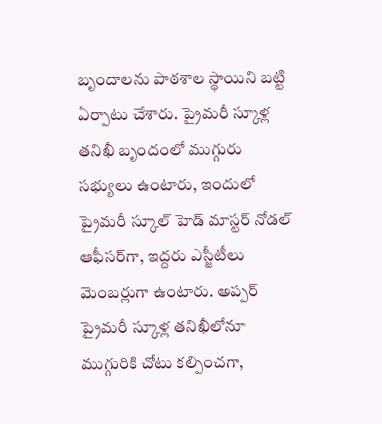బృందాలను పాఠశాల స్థాయిని బట్టి ఏర్పాటు చేశారు. ప్రైమరీ స్కూళ్ల తనిఖీ బృందంలో ముగ్గురు సభ్యులు ఉంటారు, ఇందులో ప్రైమరీ స్కూల్ హెడ్ మాస్టర్ నోడల్ ఆఫీసర్‌గా, ఇద్దరు ఎస్జీటీలు మెంబర్లుగా ఉంటారు. అప్పర్ ప్రైమరీ స్కూళ్ల తనిఖీలోనూ ముగ్గురికి చోటు కల్పించగా,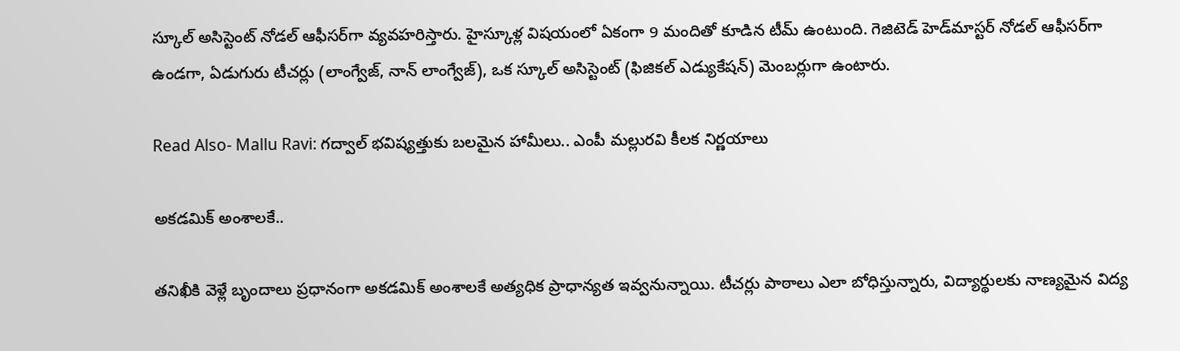స్కూల్ అసిస్టెంట్ నోడల్ ఆఫీసర్‌గా వ్యవహరిస్తారు. హైస్కూళ్ల విషయంలో ఏకంగా 9 మందితో కూడిన టీమ్‌ ఉంటుంది. గెజిటెడ్ హెడ్‌మాస్టర్ నోడల్ ఆఫీసర్‌గా ఉండగా, ఏడుగురు టీచర్లు (లాంగ్వేజ్, నాన్ లాంగ్వేజ్), ఒక స్కూల్ అసిస్టెంట్ (ఫిజికల్ ఎడ్యుకేషన్) మెంబర్లుగా ఉంటారు.

Read Also- Mallu Ravi: గద్వాల్ భవిష్యత్తుకు బలమైన హామీలు.. ఎంపీ మల్లురవి కీలక నిర్ణయాలు

అకడమిక్ అంశాలకే..

తనిఖీకి వెళ్లే బృందాలు ప్రధానంగా అకడమిక్ అంశాలకే అత్యధిక ప్రాధాన్యత ఇవ్వనున్నాయి. టీచర్లు పాఠాలు ఎలా బోధిస్తున్నారు, విద్యార్థులకు నాణ్యమైన విద్య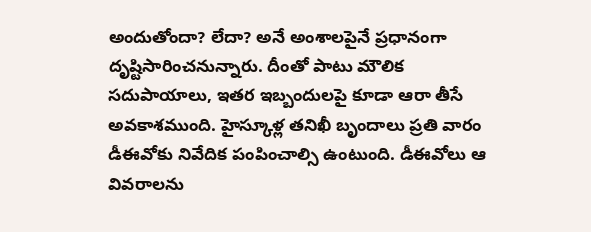అందుతోందా? లేదా? అనే అంశాలపైనే ప్రధానంగా దృష్టిసారించనున్నారు. దీంతో పాటు మౌలిక సదుపాయాలు, ఇతర ఇబ్బందులపై కూడా ఆరా తీసే అవకాశముంది. హైస్కూళ్ల తనిఖీ బృందాలు ప్రతి వారం డీఈవోకు నివేదిక పంపించాల్సి ఉంటుంది. డీఈవోలు ఆ వివరాలను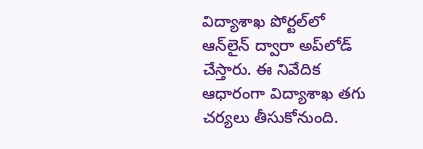విద్యాశాఖ పోర్టల్‌లో ఆన్‌లైన్ ద్వారా అప్‌లోడ్ చేస్తారు. ఈ నివేదిక ఆధారంగా విద్యాశాఖ తగు చర్యలు తీసుకోనుంది.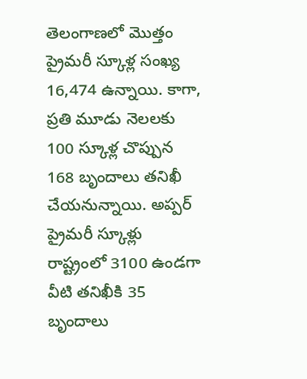తెలంగాణలో మొత్తం ప్రైమరీ స్కూళ్ల సంఖ్య 16,474 ఉన్నాయి. కాగా, ప్రతి మూడు నెలలకు 100 స్కూళ్ల చొప్పున 168 బృందాలు తనిఖీ చేయనున్నాయి. అప్పర్ ప్రైమరీ స్కూళ్లు రాష్ట్రంలో 3100 ఉండగా వీటి తనిఖీకి 35 బృందాలు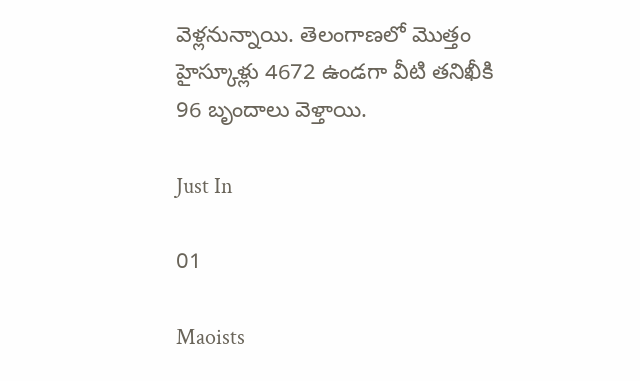వెళ్లనున్నాయి. తెలంగాణలో మొత్తం హైస్కూళ్లు 4672 ఉండగా వీటి తనిఖీకి 96 బృందాలు వెళ్తాయి.

Just In

01

Maoists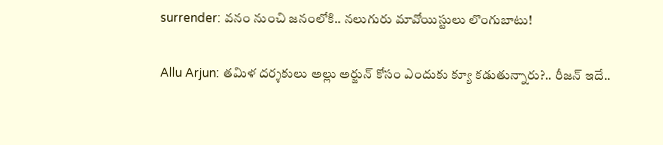surrender: వనం నుంచి జనంలోకి.. నలుగురు మావోయిస్టులు లొంగుబాటు!

Allu Arjun: తమిళ దర్శకులు అల్లు అర్జున్ కోసం ఎందుకు క్యూ కడుతున్నారు?.. రీజన్ ఇదే..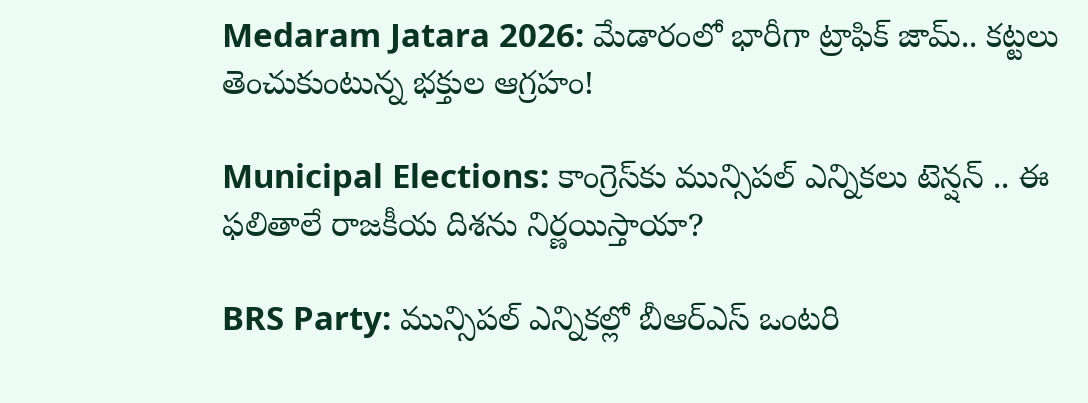Medaram Jatara 2026: మేడారంలో భారీగా ట్రాఫిక్ జామ్.. కట్టలు తెంచుకుంటున్న భక్తుల ఆగ్రహం!

Municipal Elections: కాంగ్రెస్‌కు మున్సిపల్ ఎన్నికలు టెన్షన్ .. ఈ ఫలితాలే రాజకీయ దిశను నిర్ణయిస్తాయా?

BRS Party: మున్సిపల్ ఎన్నికల్లో బీఆర్ఎస్ ఒంటరి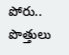పోరు.. పొత్తులు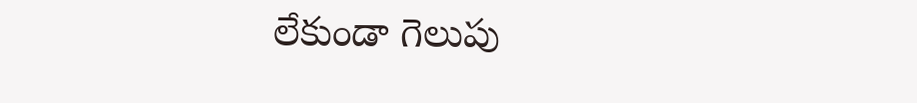లేకుండా గెలుపు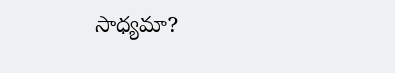సాధ్యమా?